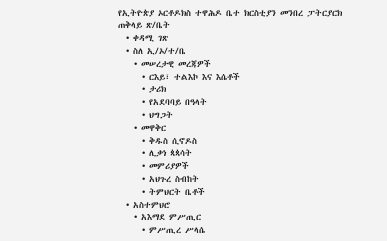የኢትዮጵያ ኦርቶዶክስ ተዋሕዶ ቤተ ክርስቲያን መንበረ ፓትርያርክ ጠቅላይ ጽ/ቤት
  • ቀዳሚ ገጽ
  • ስለ ኢ/ኦ/ተ/ቤ
    • መሠረታዊ መረጃዎች
      • ርእይ፣ ተልእኮ እና እሴቶች
      • ታሪክ
      • የአደባባይ በዓላት
      • ህግጋት
    • መዋቅር
      • ቅዱስ ሲኖዶስ
      • ሊቃነ ጳጳሳት
      • መምሪያዎች
      • አህጉረ ስብከት
      • ትምህርት ቤቶች
  • አስተምህሮ
    • አእማደ ምሥጢር
      • ምሥጢረ ሥላሴ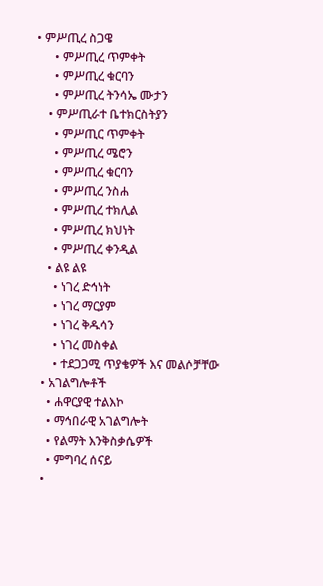• ምሥጢረ ስጋዌ
      • ምሥጢረ ጥምቀት
      • ምሥጢረ ቁርባን
      • ምሥጢረ ትንሳኤ ሙታን
    • ምሥጢራተ ቤተክርስትያን
      • ምሥጢር ጥምቀት
      • ምሥጢረ ሜሮን
      • ምሥጢረ ቁርባን
      • ምሥጢረ ንስሐ
      • ምሥጢረ ተክሊል
      • ምሥጢረ ክህነት
      • ምሥጢረ ቀንዲል
    • ልዩ ልዩ
      • ነገረ ድኅነት
      • ነገረ ማርያም
      • ነገረ ቅዱሳን
      • ነገረ መስቀል
      • ተደጋጋሚ ጥያቄዎች እና መልሶቻቸው
  • አገልግሎቶች
    • ሐዋርያዊ ተልእኮ
    • ማኅበራዊ አገልግሎት
    • የልማት እንቅስቃሴዎች
    • ምግባረ ሰናይ
  •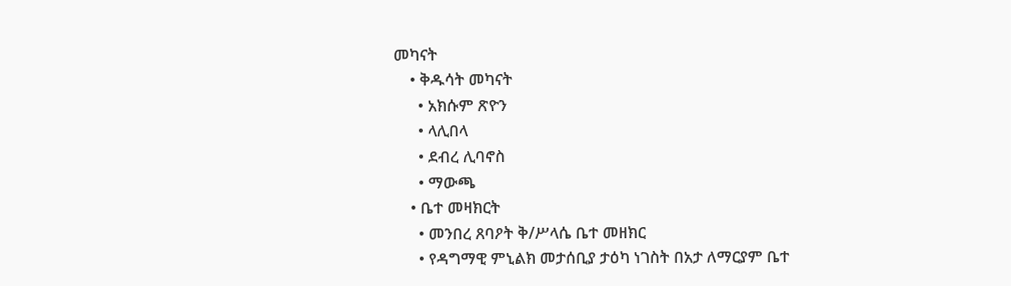መካናት
    • ቅዱሳት መካናት
      • አክሱም ጽዮን
      • ላሊበላ
      • ደብረ ሊባኖስ
      • ማውጫ
    • ቤተ መዛክርት
      • መንበረ ጸባዖት ቅ/ሥላሴ ቤተ መዘክር
      • የዳግማዊ ምኒልክ መታሰቢያ ታዕካ ነገስት በአታ ለማርያም ቤተ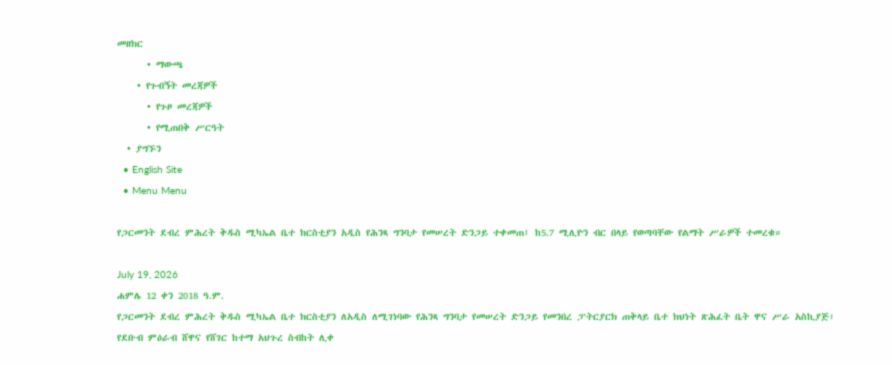መዘክር
      • ማውጫ
    • የጉብኝት መረጃዎች
      • የጉዞ መረጃዎች
      • የሚጠበቅ ሥርዓት
  • ያግኙን
  • English Site
  • Menu Menu

የጋርመንት ደብረ ምሕረት ቅዱስ ሚካኤል ቤተ ክርስቲያን አዲስ የሕንጻ ግንባታ የመሠረት ድንጋይ ተቀመጠ፤ ከ5.7 ሚሊዮን ብር በላይ የወጣባቸው የልማት ሥራዎች ተመረቁ።

July 19, 2026
ሐምሌ 12 ቀን 2018 ዓ.ም.
የጋርመንት ደብረ ምሕረት ቅዱስ ሚካኤል ቤተ ክርስቲያን ለአዲስ ለሚገነባው የሕንጻ ግንባታ የመሠረት ድንጋይ የመንበረ ፓትርያርክ ጠቅላይ ቤተ ክህነት ጽሕፈት ቤት ዋና ሥራ አስኪያጅ፣ የደቡብ ምዕራብ ሸዋና የሸገር ከተማ አህጉረ ስብከት ሊቀ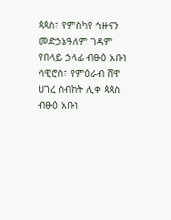ጳጳስ፣ የምስካየ ኅዙናን መድኃኔዓለም ገዳም የበላይ ኃላፊ ብፁዕ አቡነ ሳዊሮስ፣ የምዕራብ ሸዋ ሀገረ ስብከት ሊቀ ጳጳስ ብፁዕ አቡነ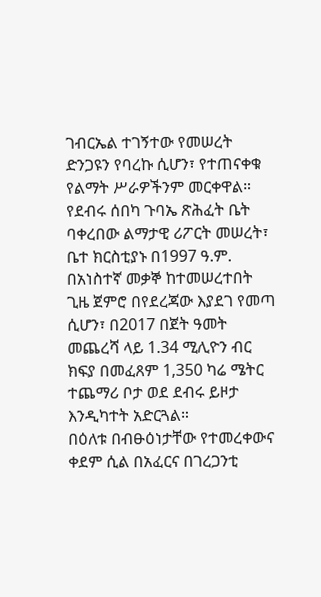ገብርኤል ተገኝተው የመሠረት ድንጋዩን የባረኩ ሲሆን፣ የተጠናቀቁ የልማት ሥራዎችንም መርቀዋል።
የደብሩ ሰበካ ጉባኤ ጽሕፈት ቤት ባቀረበው ልማታዊ ሪፖርት መሠረት፣ ቤተ ክርስቲያኑ በ1997 ዓ.ም. በአነስተኛ መቃኞ ከተመሠረተበት ጊዜ ጀምሮ በየደረጃው እያደገ የመጣ ሲሆን፣ በ2017 በጀት ዓመት መጨረሻ ላይ 1.34 ሚሊዮን ብር ክፍያ በመፈጸም 1,350 ካሬ ሜትር ተጨማሪ ቦታ ወደ ደብሩ ይዞታ እንዲካተት አድርጓል።
በዕለቱ በብፁዕነታቸው የተመረቀውና ቀደም ሲል በአፈርና በገረጋንቲ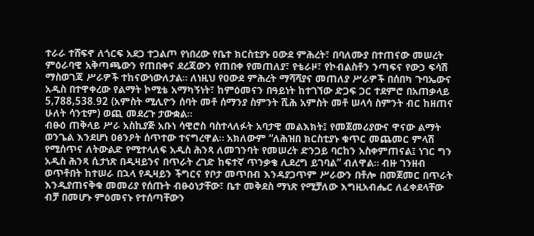ተራራ ተሸፍኖ ለጎርፍ አደጋ ተጋልጦ የነበረው የቤተ ክርስቲያኑ ዐውደ ምሕረት፣ በባለሙያ በተጠናው መሠረት ምዕራባዊ አቅጣጫውን የጠበቀና ደረጃውን የጠበቀ የመጠለያ፣ የቴራዞ፣ የኮብልስቶን ንጣፍና የውኃ ፍሳሽ ማስወገጃ ሥራዎች ተከናውነውለታል። ለነዚህ የዐውደ ምሕረት ማሻሻያና መጠለያ ሥራዎች በሰበካ ጉባኤውና አዲስ በተዋቀረው የልማት ኮሚቴ አማካኝነት፣ ከምዕመናን በዓይነት ከተገኘው ድጋፍ ጋር ተደምሮ በአጠቃላይ 5,788,538.92 (አምስት ሚሊዮን ሰባት መቶ ሰማንያ ስምንት ሺሕ አምስት መቶ ሠላሳ ስምንት ብር ከዘጠና ሁለት ሳንቲም) ወጪ መደረጉ ታውቋል።
ብፁዕ ጠቅላይ ሥራ አስኪያጅ አቡነ ሳዊሮስ ባስተላለፉት አባታዊ መልእክት፤ የመጀመሪያውና ዋናው ልማት ወንጌል እንደሆነ ዐፅንዖት ሰጥተው ተናግረዋል። አክለውም “ለሕዝበ ክርስቲያኑ ቁጥር መጨመር ምላሽ የሚሰጥና ለትውልድ የሚተላለፍ አዲስ ሕንጻ ለመገንባት የመሠረት ድንጋይ ባርከን አስቀምጠናል፤ ነገር ግን አዲስ ሕንጻ ሲታነጽ በዲዛይንና በጥራት ረገድ ከፍተኛ ጥንቃቄ ሊደረግ ይገባል” ብለዋል። ብዙ ገንዘብ ወጥቶበት ከተሠራ በኋላ የዲዛይን ችግርና የቦታ መጥበብ እንዳያጋጥም ሥራውን በቶሎ በመጀመር በጥራት እንዲያጠናቅቁ መመሪያ የሰጡት ብፁዕነታቸው፣ ቤተ መቅደስ ማነጽ የሚቻለው እግዚአብሔር ለፈቀደላቸው ብቻ በመሆኑ ምዕመናኑ የተሰጣቸውን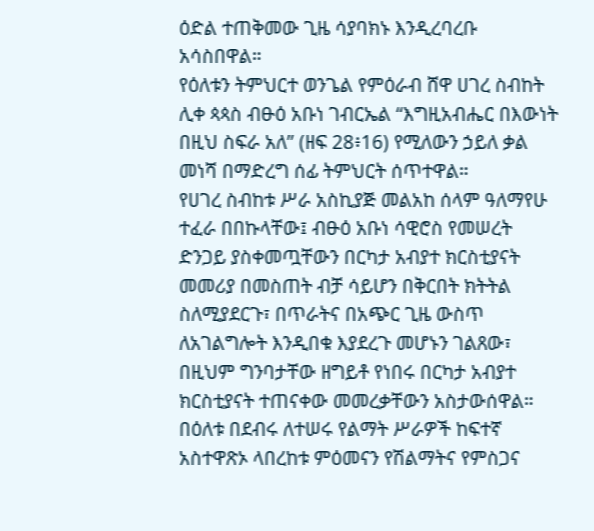ዕድል ተጠቅመው ጊዜ ሳያባክኑ እንዲረባረቡ አሳስበዋል።
የዕለቱን ትምህርተ ወንጌል የምዕራብ ሸዋ ሀገረ ስብከት ሊቀ ጳጳስ ብፁዕ አቡነ ገብርኤል “እግዚአብሔር በእውነት በዚህ ስፍራ አለ” (ዘፍ 28፥16) የሚለውን ኃይለ ቃል መነሻ በማድረግ ሰፊ ትምህርት ሰጥተዋል።
የሀገረ ስብከቱ ሥራ አስኪያጅ መልአከ ሰላም ዓለማየሁ ተፈራ በበኩላቸው፤ ብፁዕ አቡነ ሳዊሮስ የመሠረት ድንጋይ ያስቀመጧቸውን በርካታ አብያተ ክርስቲያናት መመሪያ በመስጠት ብቻ ሳይሆን በቅርበት ክትትል ስለሚያደርጉ፣ በጥራትና በአጭር ጊዜ ውስጥ ለአገልግሎት እንዲበቁ እያደረጉ መሆኑን ገልጸው፣ በዚህም ግንባታቸው ዘግይቶ የነበሩ በርካታ አብያተ ክርስቲያናት ተጠናቀው መመረቃቸውን አስታውሰዋል።
በዕለቱ በደብሩ ለተሠሩ የልማት ሥራዎች ከፍተኛ አስተዋጽኦ ላበረከቱ ምዕመናን የሽልማትና የምስጋና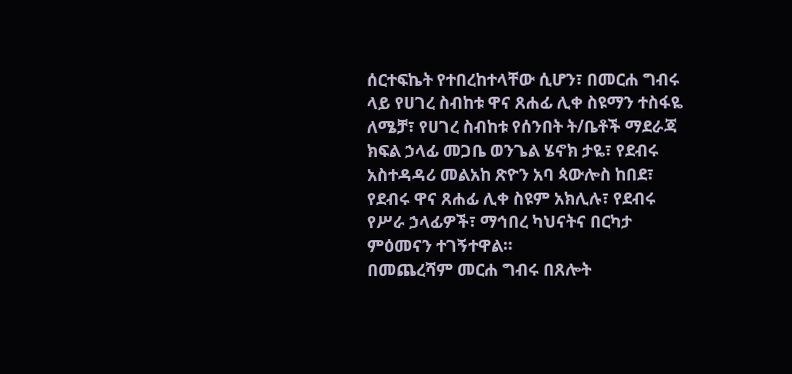ሰርተፍኬት የተበረከተላቸው ሲሆን፣ በመርሐ ግብሩ ላይ የሀገረ ስብከቱ ዋና ጸሐፊ ሊቀ ስዩማን ተስፋዬ ለሜቻ፣ የሀገረ ስብከቱ የሰንበት ት/ቤቶች ማደራጃ ክፍል ኃላፊ መጋቤ ወንጌል ሄኖክ ታዬ፣ የደብሩ አስተዳዳሪ መልአከ ጽዮን አባ ጳውሎስ ከበደ፣ የደብሩ ዋና ጸሐፊ ሊቀ ስዩም አክሊሉ፣ የደብሩ የሥራ ኃላፊዎች፣ ማኅበረ ካህናትና በርካታ ምዕመናን ተገኝተዋል።
በመጨረሻም መርሐ ግብሩ በጸሎት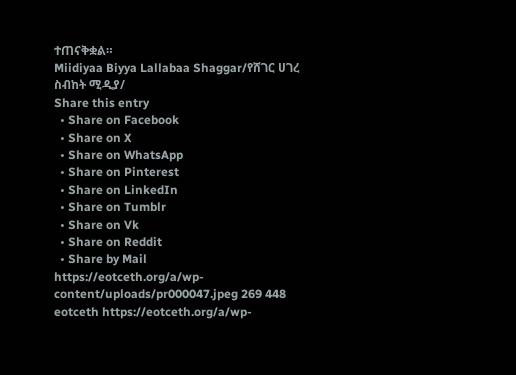ተጠናቅቋል።
Miidiyaa Biyya Lallabaa Shaggar/የሸገር ሀገረ ስብከት ሚዲያ/
Share this entry
  • Share on Facebook
  • Share on X
  • Share on WhatsApp
  • Share on Pinterest
  • Share on LinkedIn
  • Share on Tumblr
  • Share on Vk
  • Share on Reddit
  • Share by Mail
https://eotceth.org/a/wp-content/uploads/pr000047.jpeg 269 448 eotceth https://eotceth.org/a/wp-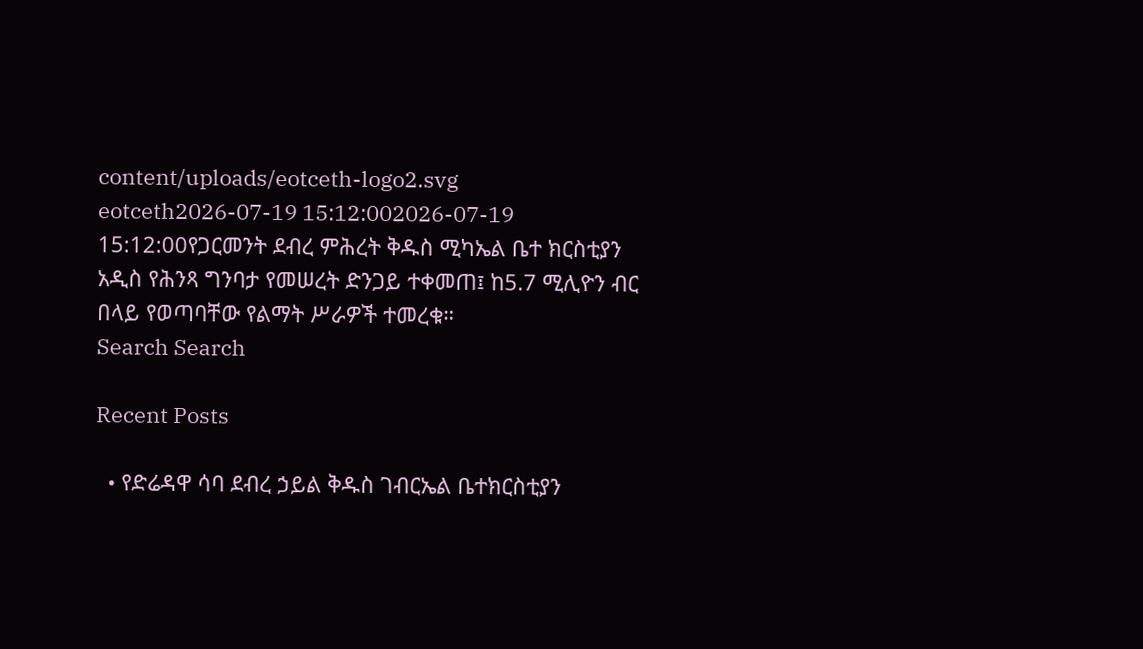content/uploads/eotceth-logo2.svg eotceth2026-07-19 15:12:002026-07-19 15:12:00የጋርመንት ደብረ ምሕረት ቅዱስ ሚካኤል ቤተ ክርስቲያን አዲስ የሕንጻ ግንባታ የመሠረት ድንጋይ ተቀመጠ፤ ከ5.7 ሚሊዮን ብር በላይ የወጣባቸው የልማት ሥራዎች ተመረቁ።
Search Search

Recent Posts

  • የድሬዳዋ ሳባ ደብረ ኃይል ቅዱስ ገብርኤል ቤተክርስቲያን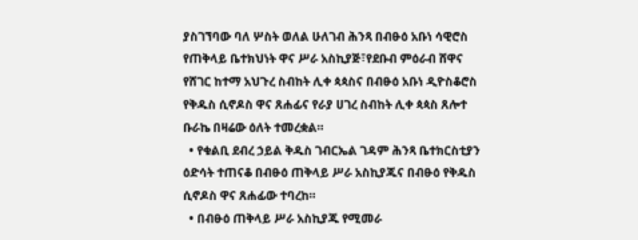ያስገኘባው ባለ ሦስት ወለል ሁለገብ ሕንጻ በብፁዕ አቡነ ሳዊሮስ የጠቅላይ ቤተክህነት ዋና ሥራ አስኪያጅ፣የደቡብ ምዕራብ ሸዋና የሸገር ከተማ አህጉረ ስብከት ሊቀ ጳጳስና በብፁዕ አቡነ ዲዮስቆሮስ የቅዱስ ሲኖዶስ ዋና ጸሐፊና የራያ ሀገረ ስብከት ሊቀ ጳጳስ ጸሎተ ቡራኬ በዛሬው ዕለት ተመረቋል።
  • የቁልቢ ደብረ ኃይል ቅዱስ ገብርኤል ገዳም ሕንጻ ቤተክርስቲያን ዕድሳት ተጠናቆ በብፁዕ ጠቅላይ ሥራ አስኪያጁና በብፁዕ የቅዱስ ሲኖዶስ ዋና ጸሐፊው ተባረከ።
  • በብፁዕ ጠቅላይ ሥራ አስኪያጁ የሚመራ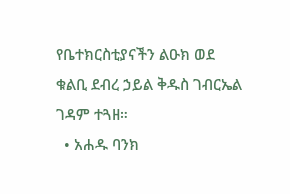የቤተክርስቲያናችን ልዑክ ወደ ቁልቢ ደብረ ኃይል ቅዱስ ገብርኤል ገዳም ተጓዘ።
  • አሐዱ ባንክ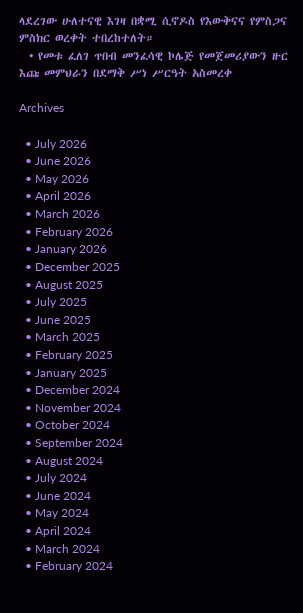ላደረገው ሁለተናዊ እገዛ በቋሚ ሲኖዶስ የእውቅናና የምስጋና ምስክር ወረቀት ተበረከተለት።
  • የመቱ ፈለገ ጥበብ መንፈሳዊ ኮሌጅ የመጀመሪያውን ዙር እጩ መምህራን በደማቅ ሥነ ሥርዓት አስመረቀ

Archives

  • July 2026
  • June 2026
  • May 2026
  • April 2026
  • March 2026
  • February 2026
  • January 2026
  • December 2025
  • August 2025
  • July 2025
  • June 2025
  • March 2025
  • February 2025
  • January 2025
  • December 2024
  • November 2024
  • October 2024
  • September 2024
  • August 2024
  • July 2024
  • June 2024
  • May 2024
  • April 2024
  • March 2024
  • February 2024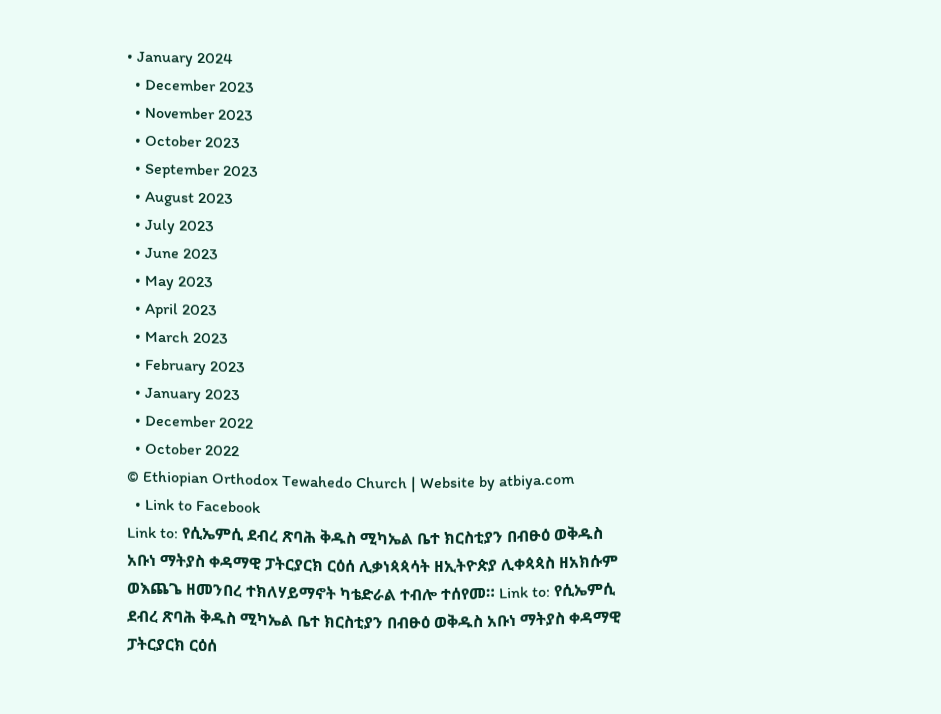• January 2024
  • December 2023
  • November 2023
  • October 2023
  • September 2023
  • August 2023
  • July 2023
  • June 2023
  • May 2023
  • April 2023
  • March 2023
  • February 2023
  • January 2023
  • December 2022
  • October 2022
© Ethiopian Orthodox Tewahedo Church | Website by atbiya.com
  • Link to Facebook
Link to: የሲኤምሲ ደብረ ጽባሕ ቅዱስ ሚካኤል ቤተ ክርስቲያን በብፁዕ ወቅዱስ አቡነ ማትያስ ቀዳማዊ ፓትርያርክ ርዕሰ ሊቃነጳጳሳት ዘኢትዮጵያ ሊቀጳጳስ ዘአክሱም ወእጨጌ ዘመንበረ ተክለሃይማኖት ካቴድራል ተብሎ ተሰየመ። Link to: የሲኤምሲ ደብረ ጽባሕ ቅዱስ ሚካኤል ቤተ ክርስቲያን በብፁዕ ወቅዱስ አቡነ ማትያስ ቀዳማዊ ፓትርያርክ ርዕሰ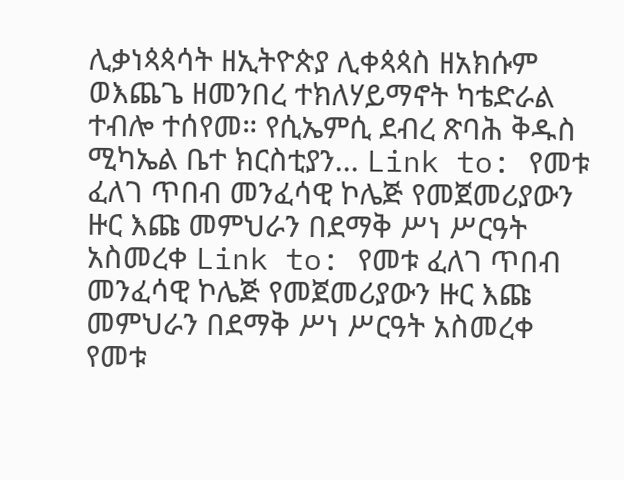ሊቃነጳጳሳት ዘኢትዮጵያ ሊቀጳጳስ ዘአክሱም ወእጨጌ ዘመንበረ ተክለሃይማኖት ካቴድራል ተብሎ ተሰየመ። የሲኤምሲ ደብረ ጽባሕ ቅዱስ ሚካኤል ቤተ ክርስቲያን... Link to: የመቱ ፈለገ ጥበብ መንፈሳዊ ኮሌጅ የመጀመሪያውን ዙር እጩ መምህራን በደማቅ ሥነ ሥርዓት አስመረቀ Link to: የመቱ ፈለገ ጥበብ መንፈሳዊ ኮሌጅ የመጀመሪያውን ዙር እጩ መምህራን በደማቅ ሥነ ሥርዓት አስመረቀ የመቱ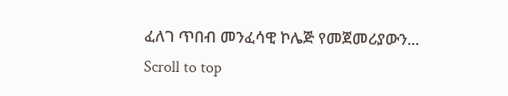ፈለገ ጥበብ መንፈሳዊ ኮሌጅ የመጀመሪያውን...
Scroll to top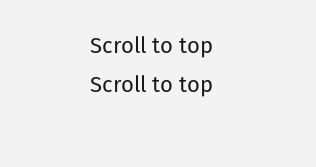Scroll to top Scroll to top